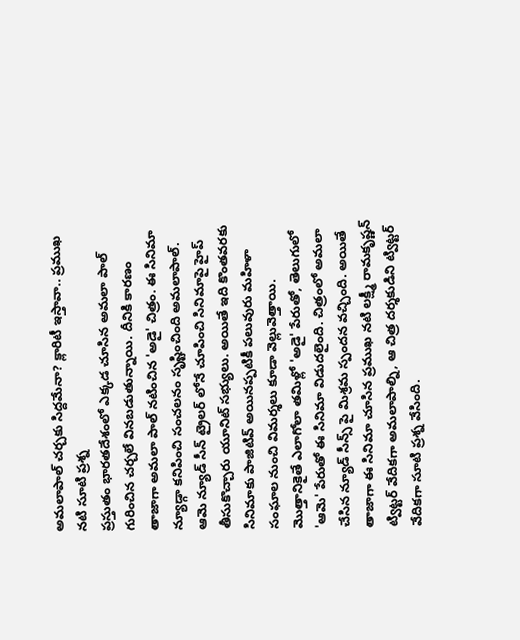అమలాపాల్ చర్చకు సిద్దమేనా? క్లారిటీ ఇస్తావా.. ప్రముఖ నటి సూటి ప్రశ్న
ప్రస్తుతం భారతదేశంలో ఎక్కడ చూసిన అమలా పాల్ గురించిన చర్చలే వినబడుతున్నాయి. దీనికి కారణం తాజాగా అమలా పాల్ నటించిన 'అడై' చిత్రం. ఈ సినిమా న్యూడ్గా కనిపించి సంచలనం సృష్టించింది అమలాపాల్. ఆమె న్యూడ్ సీన్ ట్రైలర్ లోనే చూపించి సినిమాపై హైప్ తీసుకొచ్చారు యూనిట్ సభ్యులు. అయితే ఇది కొంతవరకు సినిమాకు పాజిటివ్ అయినప్పటికీ పలువురు మహిళా సంఘాల నుంచి విమర్శలు కూడా వెల్లువెత్తాయి.
మొత్తానికైతే ఎలాగోలా తమిళ్లో 'అడై' పేరుతో, తెలుగులో 'ఆమె' పేరుతో ఈ సినిమా విడుదలైంది. చిత్రంలో అమలా చేసిన న్యూడ్ సీన్స్ పై మిశ్రమ స్పందన వచ్చింది. అయితే తాజాగా ఈ సినిమా చూసిన ప్రముఖ నటి లక్ష్మీ రామకృష్ణన్ ట్విట్టర్ వేదికగా అమలాపాల్ని, ఆ చిత్ర దర్శకుడిని ట్విట్టర్ వేదికగా సూటి ప్రశ్న వేసింది.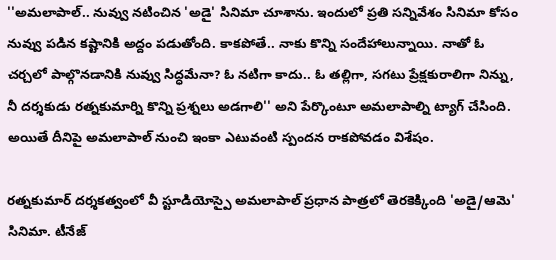''అమలాపాల్.. నువ్వు నటించిన 'అడై' సినిమా చూశాను. ఇందులో ప్రతి సన్నివేశం సినిమా కోసం నువ్వు పడిన కష్టానికి అద్దం పడుతోంది. కాకపోతే.. నాకు కొన్ని సందేహాలున్నాయి. నాతో ఓ చర్చలో పాల్గొనడానికి నువ్వు సిద్ధమేనా? ఓ నటిగా కాదు.. ఓ తల్లిగా, సగటు ప్రేక్షకురాలిగా నిన్ను, నీ దర్శకుడు రత్నకుమార్ని కొన్ని ప్రశ్నలు అడగాలి'' అని పేర్కొంటూ అమలాపాల్ని ట్యాగ్ చేసింది. అయితే దీనిపై అమలాపాల్ నుంచి ఇంకా ఎటువంటి స్పందన రాకపోవడం విశేషం.

రత్నకుమార్ దర్శకత్వంలో వీ స్టూడియోస్పై అమలాపాల్ ప్రధాన పాత్రలో తెరకెక్కింది 'అడై/ఆమె' సినిమా. టీనేజ్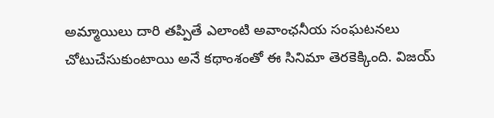అమ్మాయిలు దారి తప్పితే ఎలాంటి అవాంఛనీయ సంఘటనలు చోటుచేసుకుంటాయి అనే కథాంశంతో ఈ సినిమా తెరకెక్కింది. విజయ్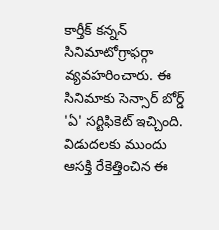కార్తీక్ కన్నన్ సినిమాటోగ్రాఫర్గా వ్యవహరించారు. ఈ సినిమాకు సెన్సార్ బోర్డ్ 'ఏ' సర్టిఫికెట్ ఇచ్చింది. విడుదలకు ముందు ఆసక్తి రేకెత్తించిన ఈ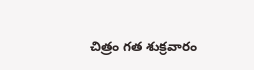చిత్రం గత శుక్రవారం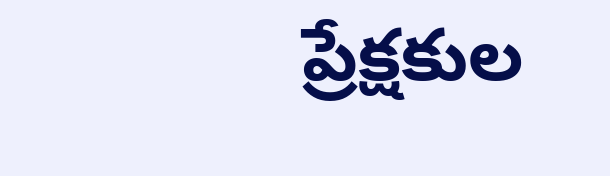ప్రేక్షకుల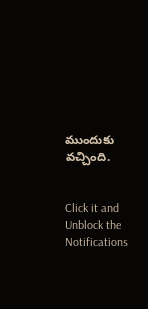ముందుకు వచ్చింది.


Click it and Unblock the Notifications